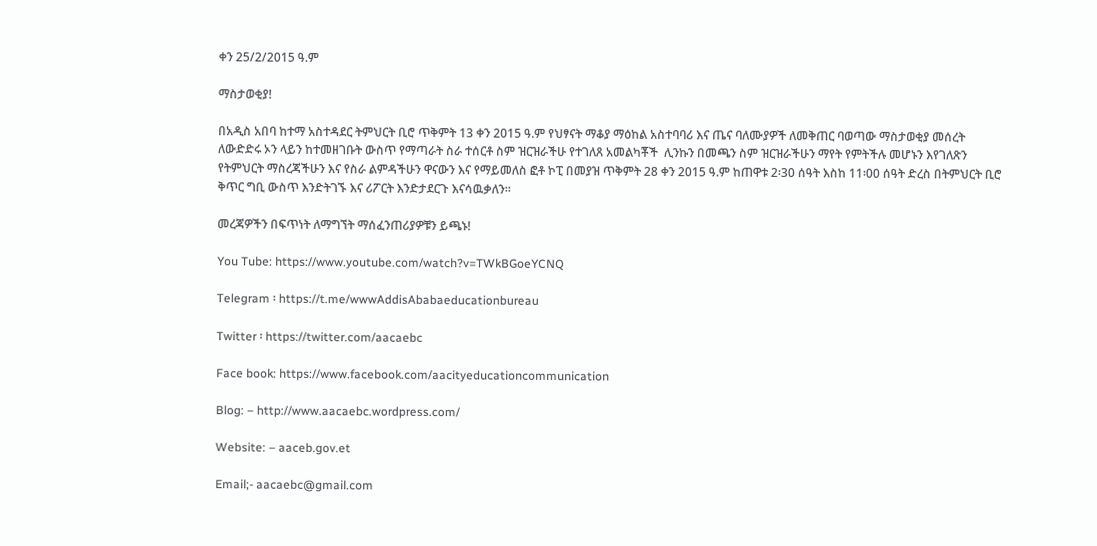ቀን 25/2/2015 ዓ.ም

ማስታወቂያ!

በአዲስ አበባ ከተማ አስተዳደር ትምህርት ቢሮ ጥቅምት 13 ቀን 2015 ዓ.ም የህፃናት ማቆያ ማዕከል አስተባባሪ እና ጤና ባለሙያዎች ለመቅጠር ባወጣው ማስታወቂያ መሰረት ለውድድሩ ኦን ላይን ከተመዘገቡት ውስጥ የማጣራት ስራ ተሰርቶ ስም ዝርዝራችሁ የተገለጸ አመልካቾች  ሊንኩን በመጫን ስም ዝርዝራችሁን ማየት የምትችሉ መሆኑን እየገለጽን  የትምህርት ማስረጃችሁን እና የስራ ልምዳችሁን ዋናውን እና የማይመለስ ፎቶ ኮፒ በመያዝ ጥቅምት 28 ቀን 2015 ዓ.ም ከጠዋቱ 2፡30 ሰዓት እስከ 11፡00 ሰዓት ድረስ በትምህርት ቢሮ ቅጥር ግቢ ውስጥ እንድትገኙ እና ሪፖርት እንድታደርጉ እናሳዉቃለን፡፡

መረጃዎችን በፍጥነት ለማግኘት ማሰፈንጠሪያዎቹን ይጫኑ!

You Tube: https://www.youtube.com/watch?v=TWkBGoeYCNQ

Telegram ፡ https://t.me/wwwAddisAbabaeducationbureau

Twitter ፡ https://twitter.com/aacaebc

Face book: https://www.facebook.com/aacityeducationcommunication

Blog: – http://www.aacaebc.wordpress.com/

Website: – aaceb.gov.et

Email;- aacaebc@gmail.com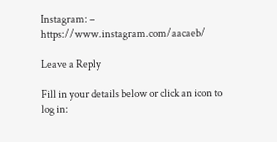Instagram: – https://www.instagram.com/aacaeb/

Leave a Reply

Fill in your details below or click an icon to log in: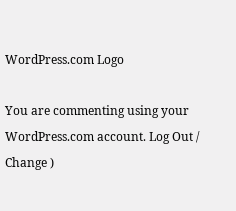WordPress.com Logo

You are commenting using your WordPress.com account. Log Out /  Change )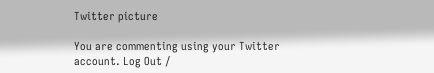Twitter picture

You are commenting using your Twitter account. Log Out /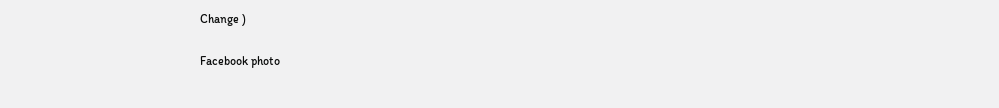Change )

Facebook photo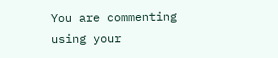You are commenting using your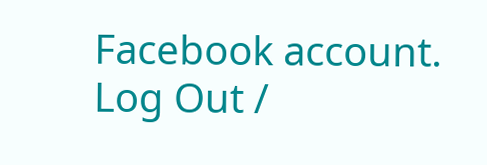Facebook account. Log Out /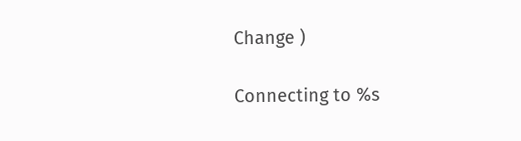Change )

Connecting to %s